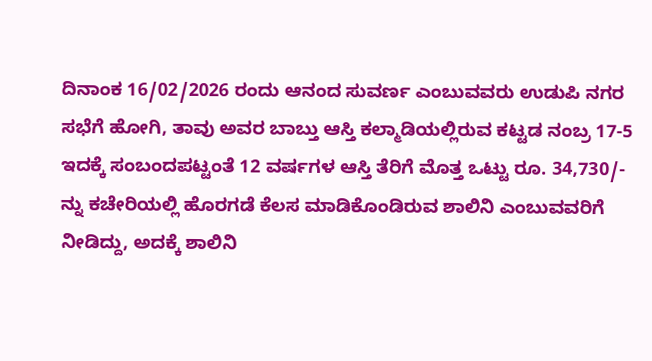ದಿನಾಂಕ 16/02/2026 ರಂದು ಆನಂದ ಸುವರ್ಣ ಎಂಬುವವರು ಉಡುಪಿ ನಗರ ಸಭೆಗೆ ಹೋಗಿ, ತಾವು ಅವರ ಬಾಬ್ತು ಆಸ್ತಿ ಕಲ್ಮಾಡಿಯಲ್ಲಿರುವ ಕಟ್ಟಡ ನಂಬ್ರ 17-5 ಇದಕ್ಕೆ ಸಂಬಂದಪಟ್ಟಂತೆ 12 ವರ್ಷಗಳ ಆಸ್ತಿ ತೆರಿಗೆ ಮೊತ್ತ ಒಟ್ಟು ರೂ. 34,730/- ನ್ನು ಕಚೇರಿಯಲ್ಲಿ ಹೊರಗಡೆ ಕೆಲಸ ಮಾಡಿಕೊಂಡಿರುವ ಶಾಲಿನಿ ಎಂಬುವವರಿಗೆ ನೀಡಿದ್ದು, ಅದಕ್ಕೆ ಶಾಲಿನಿ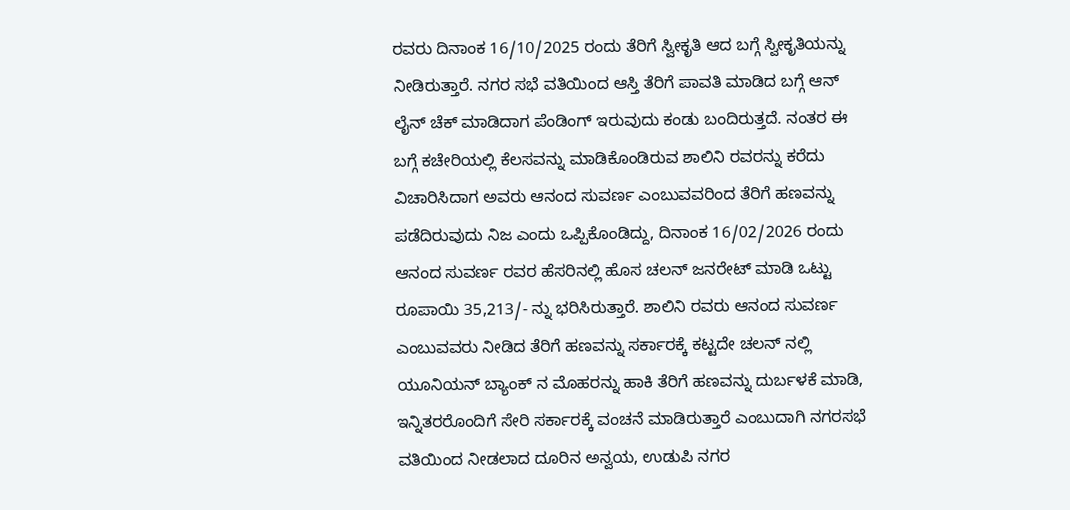ರವರು ದಿನಾಂಕ 16/10/2025 ರಂದು ತೆರಿಗೆ ಸ್ವೀಕೃತಿ ಆದ ಬಗ್ಗೆ ಸ್ವೀಕೃತಿಯನ್ನು ನೀಡಿರುತ್ತಾರೆ. ನಗರ ಸಭೆ ವತಿಯಿಂದ ಆಸ್ತಿ ತೆರಿಗೆ ಪಾವತಿ ಮಾಡಿದ ಬಗ್ಗೆ ಆನ್ ಲೈನ್ ಚೆಕ್ ಮಾಡಿದಾಗ ಪೆಂಡಿಂಗ್ ಇರುವುದು ಕಂಡು ಬಂದಿರುತ್ತದೆ. ನಂತರ ಈ ಬಗ್ಗೆ ಕಚೇರಿಯಲ್ಲಿ ಕೆಲಸವನ್ನು ಮಾಡಿಕೊಂಡಿರುವ ಶಾಲಿನಿ ರವರನ್ನು ಕರೆದು ವಿಚಾರಿಸಿದಾಗ ಅವರು ಆನಂದ ಸುವರ್ಣ ಎಂಬುವವರಿಂದ ತೆರಿಗೆ ಹಣವನ್ನು ಪಡೆದಿರುವುದು ನಿಜ ಎಂದು ಒಪ್ಪಿಕೊಂಡಿದ್ದು, ದಿನಾಂಕ 16/02/2026 ರಂದು ಆನಂದ ಸುವರ್ಣ ರವರ ಹೆಸರಿನಲ್ಲಿ ಹೊಸ ಚಲನ್ ಜನರೇಟ್ ಮಾಡಿ ಒಟ್ಟು ರೂಪಾಯಿ 35,213/- ನ್ನು ಭರಿಸಿರುತ್ತಾರೆ. ಶಾಲಿನಿ ರವರು ಆನಂದ ಸುವರ್ಣ ಎಂಬುವವರು ನೀಡಿದ ತೆರಿಗೆ ಹಣವನ್ನು ಸರ್ಕಾರಕ್ಕೆ ಕಟ್ಟದೇ ಚಲನ್ ನಲ್ಲಿ ಯೂನಿಯನ್ ಬ್ಯಾಂಕ್ ನ ಮೊಹರನ್ನು ಹಾಕಿ ತೆರಿಗೆ ಹಣವನ್ನು ದುರ್ಬಳಕೆ ಮಾಡಿ, ಇನ್ನಿತರರೊಂದಿಗೆ ಸೇರಿ ಸರ್ಕಾರಕ್ಕೆ ವಂಚನೆ ಮಾಡಿರುತ್ತಾರೆ ಎಂಬುದಾಗಿ ನಗರಸಭೆ ವತಿಯಿಂದ ನೀಡಲಾದ ದೂರಿನ ಅನ್ವಯ, ಉಡುಪಿ ನಗರ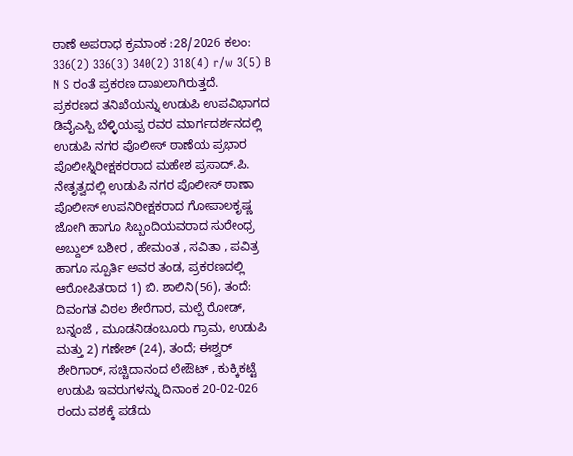ಠಾಣೆ ಅಪರಾಧ ಕ್ರಮಾಂಕ :28/2026 ಕಲಂ: 336(2) 336(3) 340(2) 318(4) r/w 3(5) B N S ರಂತೆ ಪ್ರಕರಣ ದಾಖಲಾಗಿರುತ್ತದೆ.
ಪ್ರಕರಣದ ತನಿಖೆಯನ್ನು ಉಡುಪಿ ಉಪವಿಭಾಗದ ಡಿವೈಎಸ್ಪಿ ಬೆಳ್ಳಿಯಪ್ಪ ರವರ ಮಾರ್ಗದರ್ಶನದಲ್ಲಿ ಉಡುಪಿ ನಗರ ಪೊಲೀಸ್ ಠಾಣೆಯ ಪ್ರಭಾರ ಪೊಲೀಸ್ನಿರೀಕ್ಷಕರರಾದ ಮಹೇಶ ಪ್ರಸಾದ್.ಪಿ. ನೇತೃತ್ವದಲ್ಲಿ ಉಡುಪಿ ನಗರ ಪೊಲೀಸ್ ಠಾಣಾ ಪೊಲೀಸ್ ಉಪನಿರೀಕ್ಷಕರಾದ ಗೋಪಾಲಕೃಷ್ಣ ಜೋಗಿ ಹಾಗೂ ಸಿಬ್ಬಂದಿಯವರಾದ ಸುರೇಂಧ್ರ ಅಬ್ದುಲ್ ಬಶೀರ , ಹೇಮಂತ , ಸವಿತಾ , ಪವಿತ್ರ ಹಾಗೂ ಸ್ಪೂರ್ತಿ ಅವರ ತಂಡ, ಪ್ರಕರಣದಲ್ಲಿ ಆರೋಪಿತರಾದ 1) ಬಿ. ಶಾಲಿನಿ(56), ತಂದೆ: ದಿವಂಗತ ವಿಠಲ ಶೇರೆಗಾರ, ಮಲ್ಪೆ ರೋಡ್, ಬನ್ನಂಜೆ , ಮೂಡನಿಡಂಬೂರು ಗ್ರಾಮ, ಉಡುಪಿ ಮತ್ತು 2) ಗಣೇಶ್ (24), ತಂದೆ; ಈಶ್ವರ್ ಶೇರಿಗಾರ್, ಸಚ್ಚಿದಾನಂದ ಲೇಔಟ್ , ಕುಕ್ಕಿಕಟ್ಟೆ ಉಡುಪಿ ಇವರುಗಳನ್ನು ದಿನಾಂಕ 20-02-026 ರಂದು ವಶಕ್ಕೆ ಪಡೆದು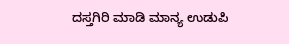ದಸ್ತಗಿರಿ ಮಾಡಿ ಮಾನ್ಯ ಉಡುಪಿ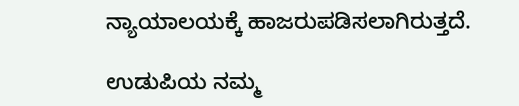ನ್ಯಾಯಾಲಯಕ್ಕೆ ಹಾಜರುಪಡಿಸಲಾಗಿರುತ್ತದೆ.

ಉಡುಪಿಯ ನಮ್ಮ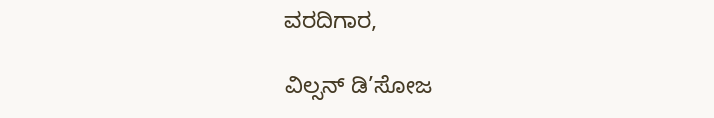ವರದಿಗಾರ,

ವಿಲ್ಸನ್ ಡಿ’ಸೋಜ